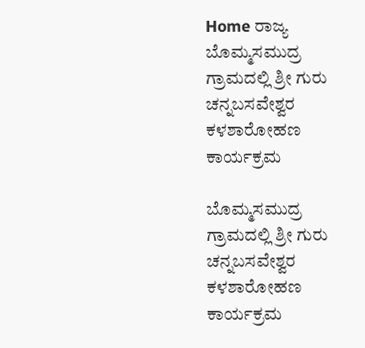Home ರಾಜ್ಯ ಬೊಮ್ಮಸಮುದ್ರ ಗ್ರಾಮದಲ್ಲಿ ಶ್ರೀ ಗುರು ಚನ್ನಬಸವೇಶ್ವರ ಕಳಶಾರೋಹಣ ಕಾರ್ಯಕ್ರಮ

ಬೊಮ್ಮಸಮುದ್ರ ಗ್ರಾಮದಲ್ಲಿ ಶ್ರೀ ಗುರು ಚನ್ನಬಸವೇಶ್ವರ ಕಳಶಾರೋಹಣ ಕಾರ್ಯಕ್ರಮ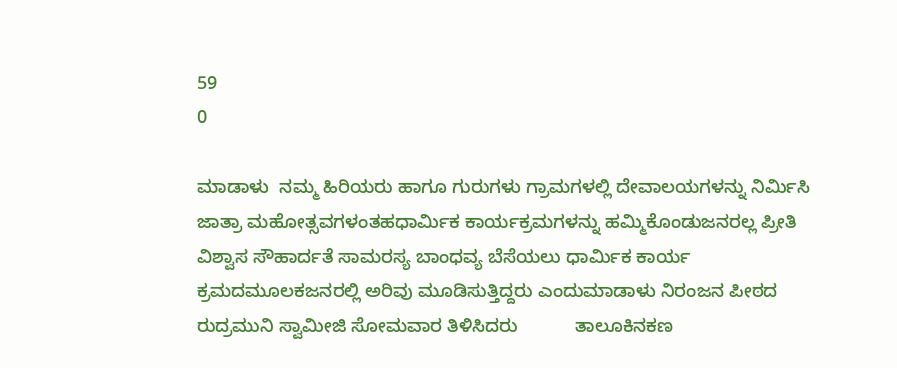59
0

ಮಾಡಾಳು  ನಮ್ಮ ಹಿರಿಯರು ಹಾಗೂ ಗುರುಗಳು ಗ್ರಾಮಗಳಲ್ಲಿ ದೇವಾಲಯಗಳನ್ನು ನಿರ್ಮಿಸಿ ಜಾತ್ರಾ ಮಹೋತ್ಸವಗಳಂತಹಧಾರ್ಮಿಕ ಕಾರ್ಯಕ್ರಮಗಳನ್ನು ಹಮ್ಮಿಕೊಂಡುಜನರಲ್ಲ ಪ್ರೀತಿ ವಿಶ್ವಾಸ ಸೌಹಾರ್ದತೆ ಸಾಮರಸ್ಯ ಬಾಂಧವ್ಯ ಬೆಸೆಯಲು ಧಾರ್ಮಿಕ ಕಾರ್ಯ ಕ್ರಮದಮೂಲಕಜನರಲ್ಲಿ ಅರಿವು ಮೂಡಿಸುತ್ತಿದ್ದರು ಎಂದುಮಾಡಾಳು ನಿರಂಜನ ಪೀಠದ ರುದ್ರಮುನಿ ಸ್ವಾಮೀಜಿ ಸೋಮವಾರ ತಿಳಿಸಿದರು           ತಾಲೂಕಿನಕಣ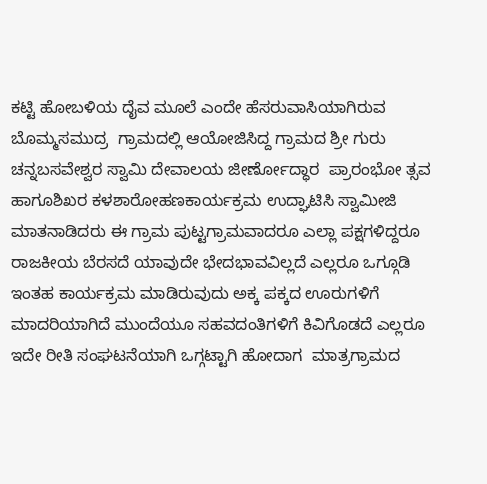ಕಟ್ಟಿ ಹೋಬಳಿಯ ದೈವ ಮೂಲೆ ಎಂದೇ ಹೆಸರುವಾಸಿಯಾಗಿರುವ ಬೊಮ್ಮಸಮುದ್ರ  ಗ್ರಾಮದಲ್ಲಿ ಆಯೋಜಿಸಿದ್ದ ಗ್ರಾಮದ ಶ್ರೀ ಗುರು ಚನ್ನಬಸವೇಶ್ವರ ಸ್ವಾಮಿ ದೇವಾಲಯ ಜೀರ್ಣೋದ್ಧಾರ  ಪ್ರಾರಂಭೋ ತ್ಸವ ಹಾಗೂಶಿಖರ ಕಳಶಾರೋಹಣಕಾರ್ಯಕ್ರಮ ಉದ್ಘಾಟಿಸಿ ಸ್ವಾಮೀಜಿ ಮಾತನಾಡಿದರು ಈ ಗ್ರಾಮ ಪುಟ್ಟಗ್ರಾಮವಾದರೂ ಎಲ್ಲಾ ಪಕ್ಷಗಳಿದ್ದರೂ ರಾಜಕೀಯ ಬೆರಸದೆ ಯಾವುದೇ ಭೇದಭಾವವಿಲ್ಲದೆ ಎಲ್ಲರೂ ಒಗ್ಗೂಡಿ ಇಂತಹ ಕಾರ್ಯಕ್ರಮ ಮಾಡಿರುವುದು ಅಕ್ಕ ಪಕ್ಕದ ಊರುಗಳಿಗೆ ಮಾದರಿಯಾಗಿದೆ ಮುಂದೆಯೂ ಸಹವದಂತಿಗಳಿಗೆ ಕಿವಿಗೊಡದೆ ಎಲ್ಲರೂ ಇದೇ ರೀತಿ ಸಂಘಟನೆಯಾಗಿ ಒಗ್ಗಟ್ಟಾಗಿ ಹೋದಾಗ  ಮಾತ್ರಗ್ರಾಮದ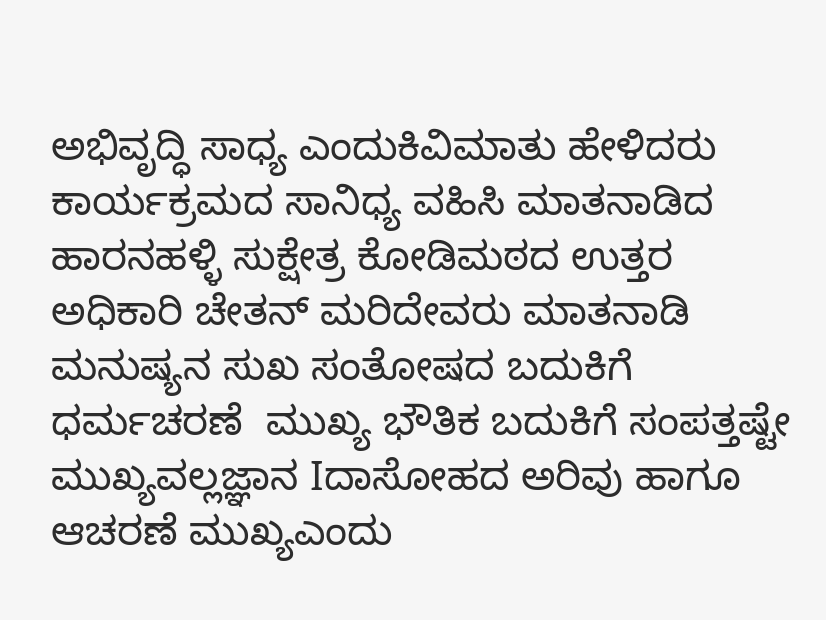ಅಭಿವೃದ್ಧಿ ಸಾಧ್ಯ ಎಂದುಕಿವಿಮಾತು ಹೇಳಿದರು        ಕಾರ್ಯಕ್ರಮದ ಸಾನಿಧ್ಯ ವಹಿಸಿ ಮಾತನಾಡಿದ ಹಾರನಹಳ್ಳಿ ಸುಕ್ಷೇತ್ರ ಕೋಡಿಮಠದ ಉತ್ತರ ಅಧಿಕಾರಿ ಚೇತನ್ ಮರಿದೇವರು ಮಾತನಾಡಿ ಮನುಷ್ಯನ ಸುಖ ಸಂತೋಷದ ಬದುಕಿಗೆ ಧರ್ಮಚರಣೆ  ಮುಖ್ಯ ಭೌತಿಕ ಬದುಕಿಗೆ ಸಂಪತ್ತಷ್ಟೇ ಮುಖ್ಯವಲ್ಲಜ್ಞಾನ Iದಾಸೋಹದ ಅರಿವು ಹಾಗೂ ಆಚರಣೆ ಮುಖ್ಯಎಂದು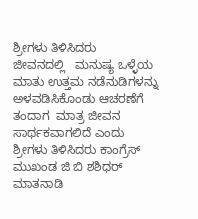ಶ್ರೀಗಳು ತಿಳಿಸಿದರು     ಜೀವನದಲ್ಲಿ   ಮನುಷ್ಯ ಒಳ್ಳೆಯ ಮಾತು ಉತ್ತಮ ನಡೆನುಡಿಗಳನ್ನು ಅಳವಡಿಸಿಕೊಂಡು ಆಚರಣೆಗೆ ತಂದಾಗ  ಮಾತ್ರ ಜೀವನ ಸಾರ್ಥಕವಾಗಲಿದೆ ಎಂದು ಶ್ರೀಗಳು ತಿಳಿಸಿದರು ಕಾಂಗ್ರೆಸ್ ಮುಖಂಡ ಜಿ ಬಿ ಶಶಿಧರ್ ಮಾತನಾಡಿ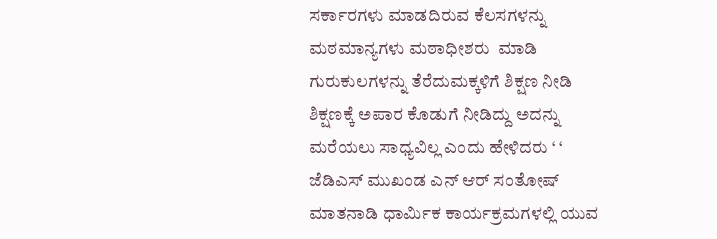ಸರ್ಕಾರಗಳು ಮಾಡದಿರುವ ಕೆಲಸಗಳನ್ನು ಮಠಮಾನ್ಯಗಳು ಮಠಾಧೀಶರು  ಮಾಡಿ ಗುರುಕುಲಗಳನ್ನು ತೆರೆದುಮಕ್ಕಳಿಗೆ ಶಿಕ್ಷಣ ನೀಡಿ ಶಿಕ್ಷಣಕ್ಕೆ ಅಪಾರ ಕೊಡುಗೆ ನೀಡಿದ್ದು ಅದನ್ನು ಮರೆಯಲು ಸಾಧ್ಯವಿಲ್ಲ ಎಂದು ಹೇಳಿದರು ‘ ‘     ಜೆಡಿಎಸ್ ಮುಖಂಡ ಎನ್ ಆರ್ ಸಂತೋಷ್ ಮಾತನಾಡಿ ಧಾರ್ಮಿಕ ಕಾರ್ಯಕ್ರಮಗಳಲ್ಲಿ ಯುವ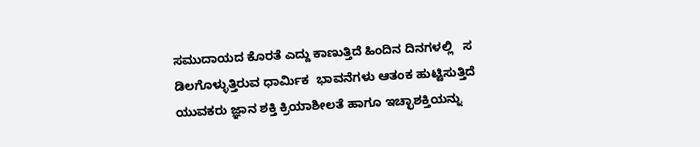ಸಮುದಾಯದ ಕೊರತೆ ಎದ್ದು ಕಾಣುತ್ತಿದೆ ಹಿಂದಿನ ದಿನಗಳಲ್ಲಿ   ಸ ಡಿಲಗೊಳ್ಳುತ್ತಿರುವ ಧಾರ್ಮಿಕ  ಭಾವನೆಗಳು ಆತಂಕ ಹುಟ್ಟಿಸುತ್ತಿದೆ ಯುವಕರು ಜ್ಞಾನ ಶಕ್ತಿ ಕ್ರಿಯಾಶೀಲತೆ ಹಾಗೂ ಇಚ್ಛಾಶಕ್ತಿಯನ್ನು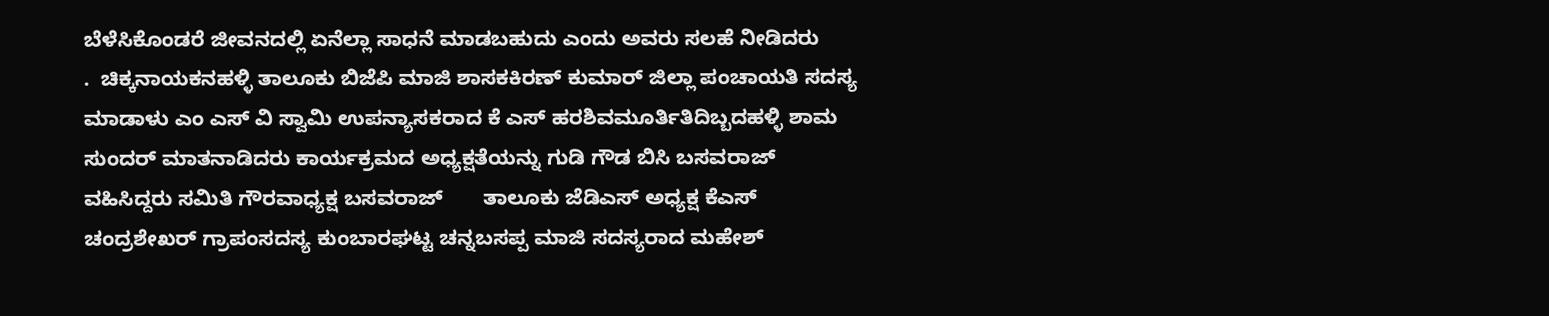ಬೆಳೆಸಿಕೊಂಡರೆ ಜೀವನದಲ್ಲಿ ಏನೆಲ್ಲಾ ಸಾಧನೆ ಮಾಡಬಹುದು ಎಂದು ಅವರು ಸಲಹೆ ನೀಡಿದರು        .  ಚಿಕ್ಕನಾಯಕನಹಳ್ಳಿ ತಾಲೂಕು ಬಿಜೆಪಿ ಮಾಜಿ ಶಾಸಕಕಿರಣ್ ಕುಮಾರ್ ಜಿಲ್ಲಾ ಪಂಚಾಯತಿ ಸದಸ್ಯ ಮಾಡಾಳು ಎಂ ಎಸ್ ವಿ ಸ್ವಾಮಿ ಉಪನ್ಯಾಸಕರಾದ ಕೆ ಎಸ್ ಹರಶಿವಮೂರ್ತಿತಿದಿಬ್ಬದಹಳ್ಳಿ ಶಾಮ ಸುಂದರ್ ಮಾತನಾಡಿದರು ಕಾರ್ಯಕ್ರಮದ ಅಧ್ಯಕ್ಷತೆಯನ್ನು ಗುಡಿ ಗೌಡ ಬಿಸಿ ಬಸವರಾಜ್ ವಹಿಸಿದ್ದರು ಸಮಿತಿ ಗೌರವಾಧ್ಯಕ್ಷ ಬಸವರಾಜ್       ತಾಲೂಕು ಜೆಡಿಎಸ್ ಅಧ್ಯಕ್ಷ ಕೆಎಸ್ ಚಂದ್ರಶೇಖರ್ ಗ್ರಾಪಂಸದಸ್ಯ ಕುಂಬಾರಘಟ್ಟ ಚನ್ನಬಸಪ್ಪ ಮಾಜಿ ಸದಸ್ಯರಾದ ಮಹೇಶ್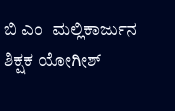ಬಿ ಎಂ  ಮಲ್ಲಿಕಾರ್ಜುನ ಶಿಕ್ಷಕ ಯೋಗೀಶ್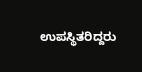ಉಪಸ್ಥಿತರಿದ್ದರು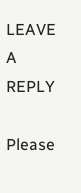LEAVE A REPLY

Please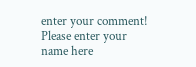enter your comment!
Please enter your name here